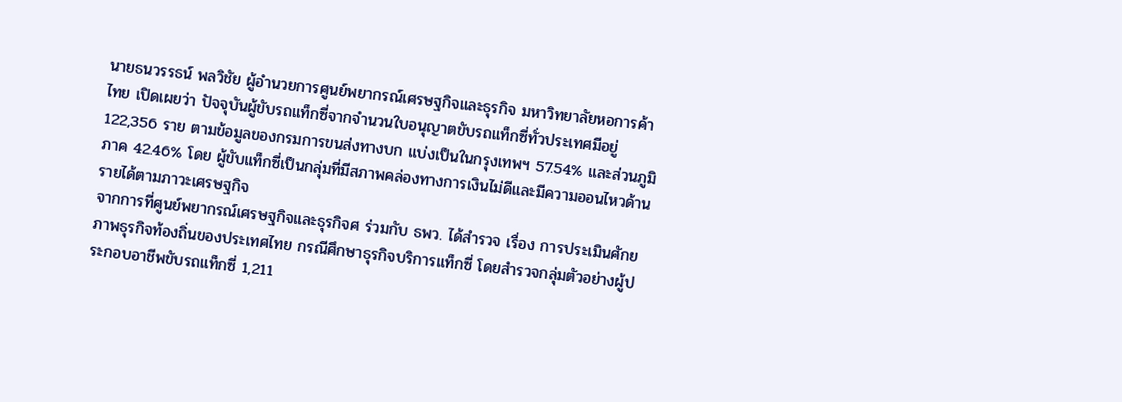นายธนวรรธน์ พลวิชัย ผู้อำนวยการศูนย์พยากรณ์เศรษฐกิจและธุรกิจ มหาวิทยาลัยหอการค้าไทย เปิดเผยว่า ปัจจุบันผู้ขับรถแท็กซี่จากจำนวนใบอนุญาตขับรถแท็กซี่ทั่วประเทศมีอยู่ 122,356 ราย ตามข้อมูลของกรมการขนส่งทางบก แบ่งเป็นในกรุงเทพฯ 57.54% และส่วนภูมิภาค 42.46% โดย ผู้ขับแท็กซี่เป็นกลุ่มที่มีสภาพคล่องทางการเงินไม่ดีและมีความออนไหวด้านรายได้ตามภาวะเศรษฐกิจ
จากการที่ศูนย์พยากรณ์เศรษฐกิจและธุรกิจศ ร่วมกับ ธพว. ได้สำรวจ เรื่อง การประเมินศักยภาพธุรกิจท้องถิ่นของประเทศไทย กรณีศึกษาธุรกิจบริการแท็กซี่ โดยสำรวจกลุ่มตัวอย่างผู้ประกอบอาชีพขับรถแท็กซี่ 1,211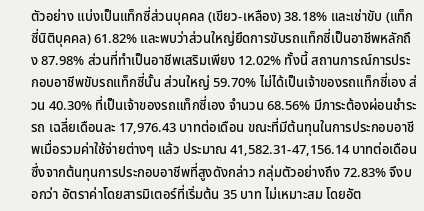ตัวอย่าง แบ่งเป็นแท็กซี่ส่วนบุคคล (เขียว-เหลือง) 38.18% และเช่าขับ (แท็กซี่นิติบุคคล) 61.82% และพบว่าส่วนใหญ่ยึดการขับรถแท็กซี่เป็นอาชีพหลักถึง 87.98% ส่วนที่ทำเป็นอาชีพเสริมเพียง 12.02% ทั้งนี้ สถานการณ์การประกอบอาชีพขับรถแท็กซี่นั้น ส่วนใหญ่ 59.70% ไม่ได้เป็นเจ้าของรถแท็กซี่เอง ส่วน 40.30% ที่เป็นเจ้าของรถแท็กซี่เอง จำนวน 68.56% มีภาระต้องผ่อนชำระรถ เฉลี่ยเดือนละ 17,976.43 บาทต่อเดือน ขณะที่มีต้นทุนในการประกอบอาชีพเมื่อรวมค่าใช้จ่ายต่างๆ แล้ว ประมาณ 41,582.31-47,156.14 บาทต่อเดือน ซึ่งจากต้นทุนการประกอบอาชีพที่สูงดังกล่าว กลุ่มตัวอย่างถึง 72.83% จึงบอกว่า อัตราค่าโดยสารมิเตอร์ที่เริ่มต้น 35 บาท ไม่เหมาะสม โดยอัต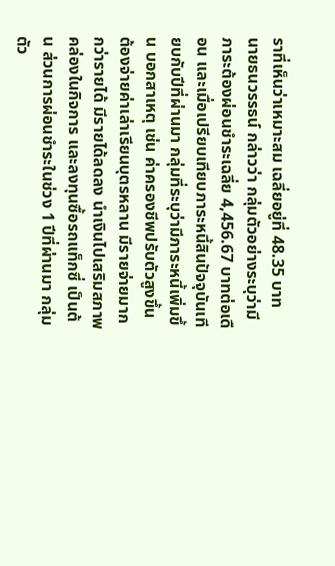ราที่เห็นว่าเหมาะสม เฉลี่ยอยู่ที่ 48.35 บาท
นายธนวรรธน์ กล่าวว่า กลุ่มตัวอย่างระบุว่ามีภาระต้องผ่อนชำระเฉลี่ย 4,456.67 บาทต่อเดือน และเมื่อเปรียบเทียบภาระหนี้สินปัจจุบันเทียบกับปีที่ผ่านมา กลุ่มที่ระบุว่ามีภาระหนี้เพิ่มขึ้น บอกสาเหตุ เช่น ค่าครองชีพปรับตัวสูงขึ้น ต้องจ่ายค่าเล่าเรียนบุตรหลาน มีรายจ่ายมากกว่ารายได้ มีรายได้ลดลง นำเงินไปเสริมสภาพคล่องในกิจการ และลงทุนซื้อรถแท็กซี่ เป็นต้น ส่วนการผ่อนชำระในช่วง 1 ปีที่ผ่านมา กลุ่มตัว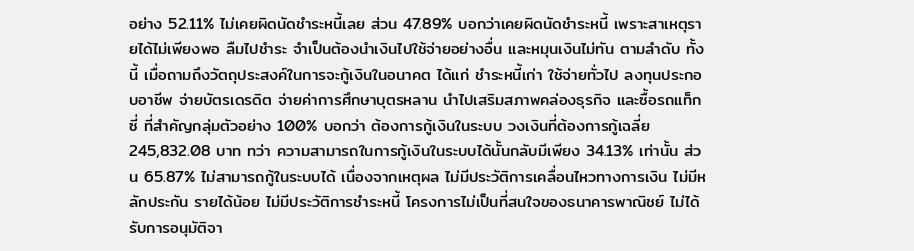อย่าง 52.11% ไม่เคยผิดนัดชำระหนี้เลย ส่วน 47.89% บอกว่าเคยผิดนัดชำระหนี้ เพราะสาเหตุรายได้ไม่เพียงพอ ลืมไปชำระ จำเป็นต้องนำเงินไปใช้จ่ายอย่างอื่น และหมุนเงินไม่ทัน ตามลำดับ ทั้งนี้ เมื่อถามถึงวัตถุประสงค์ในการจะกู้เงินในอนาคต ได้แก่ ชำระหนี้เก่า ใช้จ่ายทั่วไป ลงทุนประกอบอาชีพ จ่ายบัตรเดรดิต จ่ายค่าการศึกษาบุตรหลาน นำไปเสริมสภาพคล่องธุรกิจ และซื้อรถแท็กซี่ ที่สำคัญกลุ่มตัวอย่าง 100% บอกว่า ต้องการกู้เงินในระบบ วงเงินที่ต้องการกู้เฉลี่ย 245,832.08 บาท ทว่า ความสามารถในการกู้เงินในระบบได้นั้นกลับมีเพียง 34.13% เท่านั้น ส่วน 65.87% ไม่สามารถกู้ในระบบได้ เนื่องจากเหตุผล ไม่มีประวัติการเคลื่อนไหวทางการเงิน ไม่มีหลักประกัน รายได้น้อย ไม่มีประวัติการชำระหนี้ โครงการไม่เป็นที่สนใจของธนาคารพาณิชย์ ไม่ได้รับการอนุมัติจา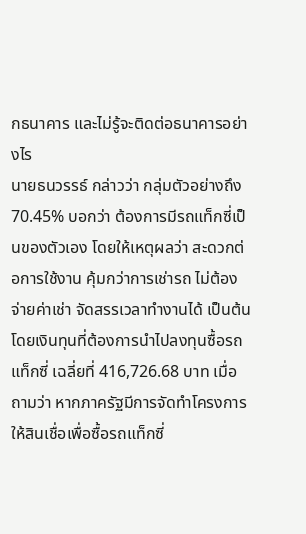กธนาคาร และไม่รู้จะติดต่อธนาคารอย่างไร
นายธนวรรธ์ กล่าวว่า กลุ่มตัวอย่างถึง 70.45% บอกว่า ต้องการมีรถแท็กซี่เป็นของตัวเอง โดยให้เหตุผลว่า สะดวกต่อการใช้งาน คุ้มกว่าการเช่ารถ ไม่ต้องจ่ายค่าเช่า จัดสรรเวลาทำงานได้ เป็นต้น โดยเงินทุนที่ต้องการนำไปลงทุนซื้อรถแท็กซี่ เฉลี่ยที่ 416,726.68 บาท เมื่อถามว่า หากภาครัฐมีการจัดทำโครงการให้สินเชื่อเพื่อซื้อรถแท็กซี่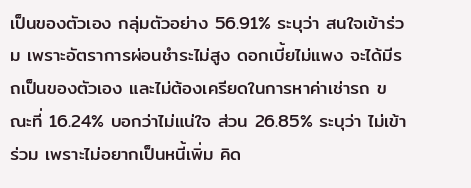เป็นของตัวเอง กลุ่มตัวอย่าง 56.91% ระบุว่า สนใจเข้าร่วม เพราะอัตราการผ่อนชำระไม่สูง ดอกเบี้ยไม่แพง จะได้มีรถเป็นของตัวเอง และไม่ต้องเครียดในการหาค่าเช่ารถ ขณะที่ 16.24% บอกว่าไม่แน่ใจ ส่วน 26.85% ระบุว่า ไม่เข้าร่วม เพราะไม่อยากเป็นหนี้เพิ่ม คิด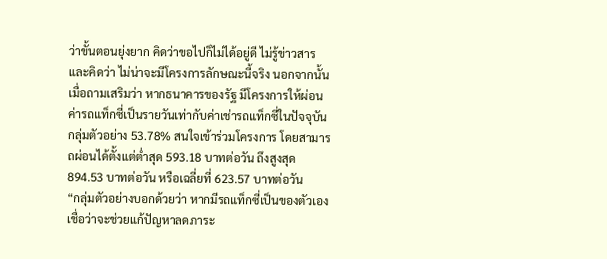ว่าขั้นตอนยุ่งยาก คิดว่าขอไปก็ไม่ได้อยู่ดี ไม่รู้ข่าวสาร และคิดว่า ไม่น่าจะมีโครงการลักษณะนี้จริง นอกจากนั้น เมื่อถามเสริมว่า หากธนาคารของรัฐ มีโครงการให้ผ่อนค่ารถแท็กซี่เป็นรายวันเท่ากับค่าเช่ารถแท็กซี่ในปัจจุบัน กลุ่มตัวอย่าง 53.78% สนใจเข้าร่วมโครงการ โดยสามารถผ่อนได้ตั้งแต่ต่ำสุด 593.18 บาทต่อวัน ถึงสูงสุด 894.53 บาทต่อวัน หรือเฉลี่ยที่ 623.57 บาทต่อวัน
“กลุ่มตัวอย่างบอกด้วยว่า หากมีรถแท็กซี่เป็นของตัวเอง เชื่อว่าจะช่วยแก้ปัญหาลดภาระ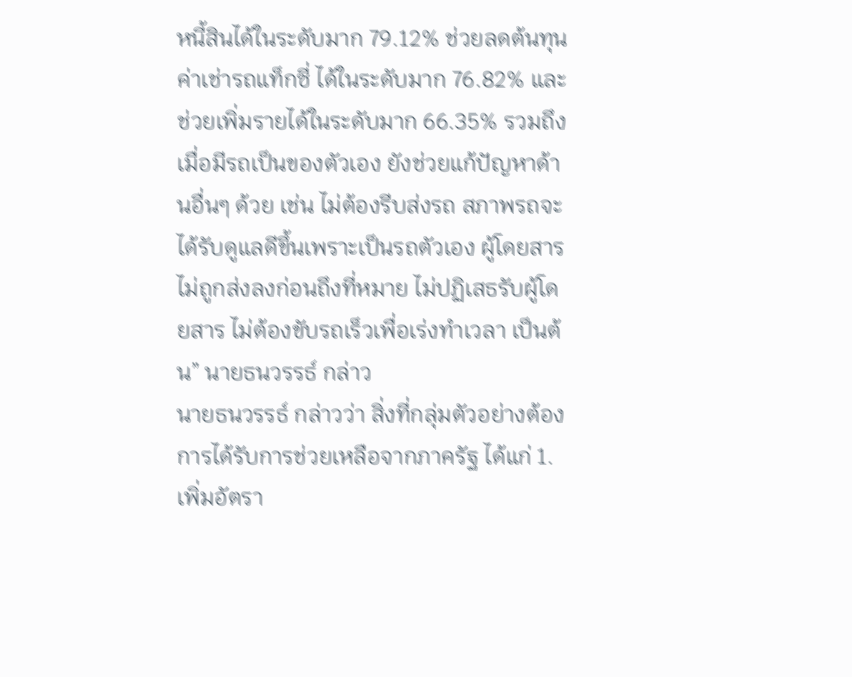หนี้สินได้ในระดับมาก 79.12% ช่วยลดต้นทุนค่าเช่ารถแท็กซี่ ได้ในระดับมาก 76.82% และช่วยเพิ่มรายได้ในระดับมาก 66.35% รวมถึง เมื่อมีรถเป็นของตัวเอง ยังช่วยแก้ปัญหาด้านอื่นๆ ด้วย เช่น ไม่ต้องรีบส่งรถ สภาพรถจะได้รับดูแลดีขึ้นเพราะเป็นรถตัวเอง ผู้โดยสารไม่ถูกส่งลงก่อนถึงที่หมาย ไม่ปฏิเสธรับผู้โดยสาร ไม่ต้องขับรถเร็วเพื่อเร่งทำเวลา เป็นต้น” นายธนวรรธ์ กล่าว
นายธนวรรธ์ กล่าวว่า สิ่งที่กลุ่มตัวอย่างต้องการได้รับการช่วยเหลือจากภาครัฐ ได้แก่ 1.เพิ่มอัตรา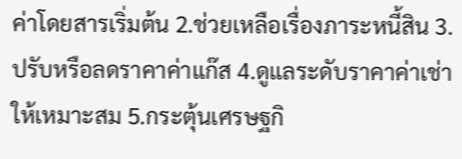ค่าโดยสารเริ่มต้น 2.ช่วยเหลือเรื่องภาระหนี้สิน 3.ปรับหรือลดราคาค่าแก๊ส 4.ดูแลระดับราคาค่าเช่าให้เหมาะสม 5.กระตุ้นเศรษฐกิ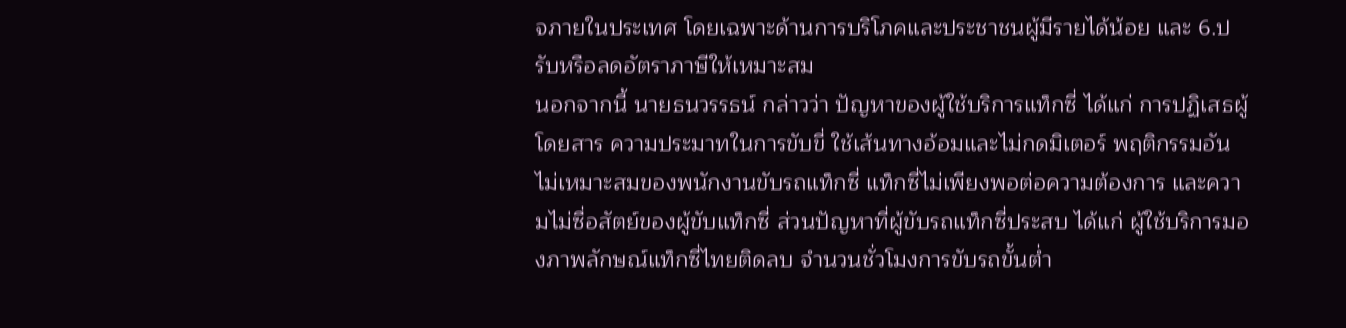จภายในประเทศ โดยเฉพาะด้านการบริโภคและประชาชนผู้มีรายได้น้อย และ 6.ปรับหรือลดอัตราภาษีให้เหมาะสม
นอกจากนี้ นายธนวรรธน์ กล่าวว่า ปัญหาของผู้ใช้บริการแท็กซี่ ได้แก่ การปฏิเสธผู้โดยสาร ความประมาทในการขับขี่ ใช้เส้นทางอ้อมและไม่กดมิเตอร์ พฤติกรรมอันไม่เหมาะสมของพนักงานขับรถแท็กซี่ แท็กซี่ไม่เพียงพอต่อความต้องการ และความไม่ซื่อสัตย์ของผู้ขับแท็กซี่ ส่วนปัญหาที่ผู้ขับรถแท็กซี่ประสบ ได้แก่ ผู้ใช้บริการมองภาพลักษณ์แท็กซี่ไทยติดลบ จำนวนชั่วโมงการขับรถขั้นต่ำ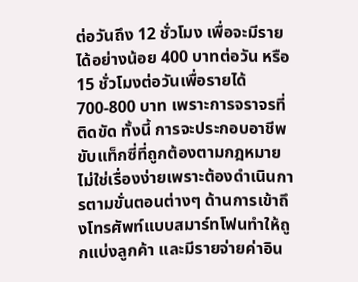ต่อวันถึง 12 ชั่วโมง เพื่อจะมีรายได้อย่างน้อย 400 บาทต่อวัน หรือ 15 ชั่วโมงต่อวันเพื่อรายได้ 700-800 บาท เพราะการจราจรที่ติดขัด ทั้งนี้ การจะประกอบอาชีพขับแท็กซี่ที่ถูกต้องตามกฎหมายไม่ใช่เรื่องง่ายเพราะต้องดำเนินการตามขั่นตอนต่างๆ ด้านการเข้าถึงโทรศัพท์แบบสมาร์ทโฟนทำให้ถูกแบ่งลูกค้า และมีรายจ่ายค่าอิน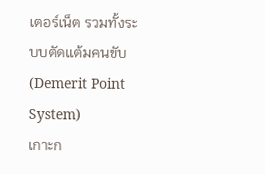เตอร์เน็ต รวมทั้งระบบตัดแต้มคนขับ (Demerit Point System)
เกาะก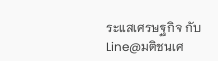ระแสเศรษฐกิจ กับ Line@มติชนเศ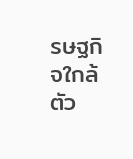รษฐกิจใกล้ตัว